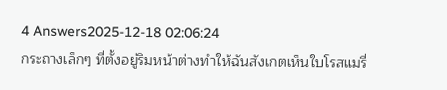4 Answers2025-12-18 02:06:24
กระถางเล็กๆ ที่ตั้งอยู่ริมหน้าต่างทำให้ฉันสังเกตเห็นใบโรสแมรี่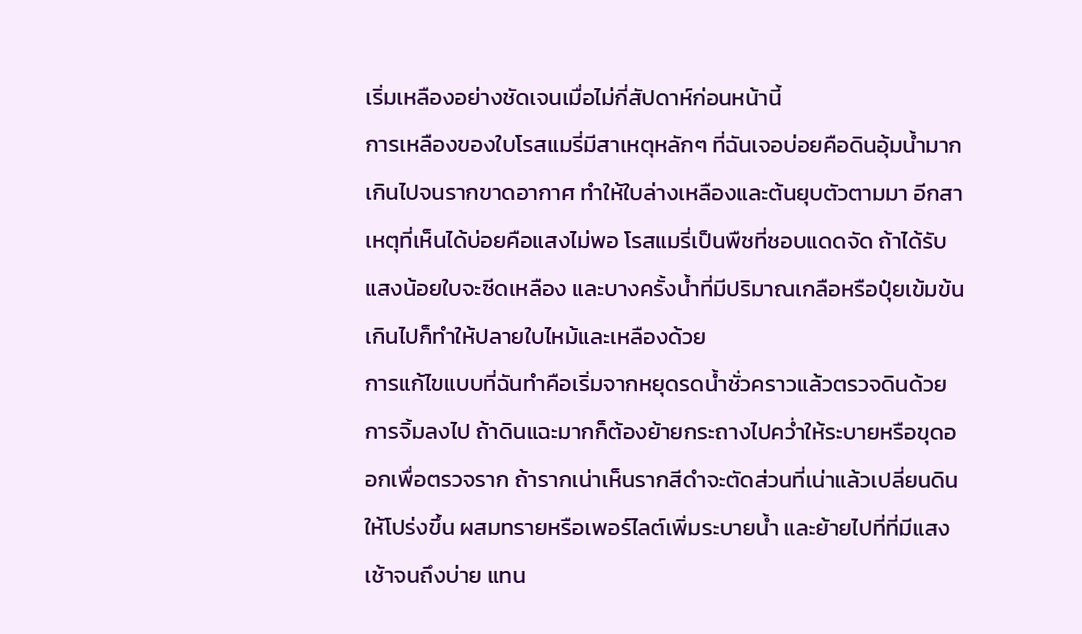เริ่มเหลืองอย่างชัดเจนเมื่อไม่กี่สัปดาห์ก่อนหน้านี้
การเหลืองของใบโรสแมรี่มีสาเหตุหลักๆ ที่ฉันเจอบ่อยคือดินอุ้มน้ำมากเกินไปจนรากขาดอากาศ ทำให้ใบล่างเหลืองและต้นยุบตัวตามมา อีกสาเหตุที่เห็นได้บ่อยคือแสงไม่พอ โรสแมรี่เป็นพืชที่ชอบแดดจัด ถ้าได้รับแสงน้อยใบจะซีดเหลือง และบางครั้งน้ำที่มีปริมาณเกลือหรือปุ๋ยเข้มข้นเกินไปก็ทำให้ปลายใบไหม้และเหลืองด้วย
การแก้ไขแบบที่ฉันทำคือเริ่มจากหยุดรดน้ำชั่วคราวแล้วตรวจดินด้วยการจิ้มลงไป ถ้าดินแฉะมากก็ต้องย้ายกระถางไปคว่ำให้ระบายหรือขุดออกเพื่อตรวจราก ถ้ารากเน่าเห็นรากสีดำจะตัดส่วนที่เน่าแล้วเปลี่ยนดินให้โปร่งขึ้น ผสมทรายหรือเพอร์ไลต์เพิ่มระบายน้ำ และย้ายไปที่ที่มีแสงเช้าจนถึงบ่าย แทน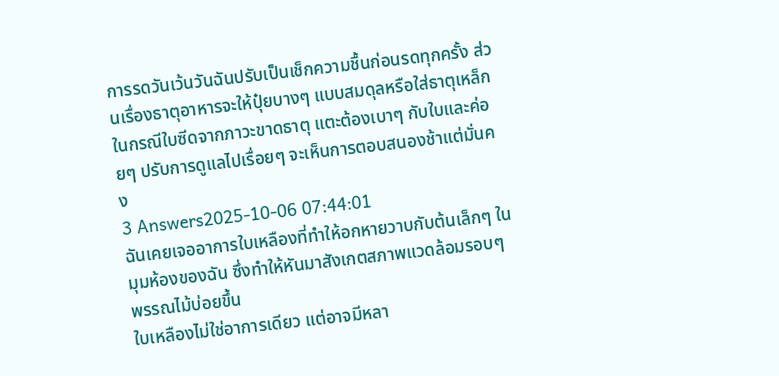การรดวันเว้นวันฉันปรับเป็นเช็กความชื้นก่อนรดทุกครั้ง ส่วนเรื่องธาตุอาหารจะให้ปุ๋ยบางๆ แบบสมดุลหรือใส่ธาตุเหล็กในกรณีใบซีดจากภาวะขาดธาตุ แตะต้องเบาๆ กับใบและค่อยๆ ปรับการดูแลไปเรื่อยๆ จะเห็นการตอบสนองช้าแต่มั่นคง
3 Answers2025-10-06 07:44:01
ฉันเคยเจออาการใบเหลืองที่ทำให้อกหายวาบกับต้นเล็กๆ ในมุมห้องของฉัน ซึ่งทำให้หันมาสังเกตสภาพแวดล้อมรอบๆ พรรณไม้บ่อยขึ้น
ใบเหลืองไม่ใช่อาการเดียว แต่อาจมีหลา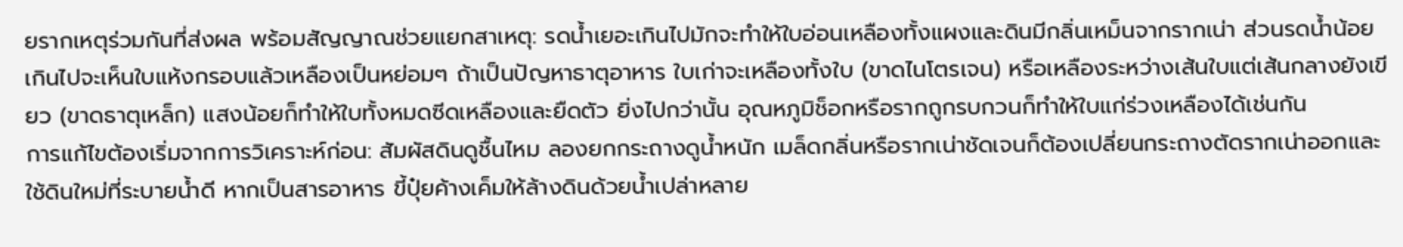ยรากเหตุร่วมกันที่ส่งผล พร้อมสัญญาณช่วยแยกสาเหตุ: รดน้ำเยอะเกินไปมักจะทำให้ใบอ่อนเหลืองทั้งแผงและดินมีกลิ่นเหม็นจากรากเน่า ส่วนรดน้ำน้อยเกินไปจะเห็นใบแห้งกรอบแล้วเหลืองเป็นหย่อมๆ ถ้าเป็นปัญหาธาตุอาหาร ใบเก่าจะเหลืองทั้งใบ (ขาดไนโตรเจน) หรือเหลืองระหว่างเส้นใบแต่เส้นกลางยังเขียว (ขาดธาตุเหล็ก) แสงน้อยก็ทำให้ใบทั้งหมดซีดเหลืองและยืดตัว ยิ่งไปกว่านั้น อุณหภูมิช็อกหรือรากถูกรบกวนก็ทำให้ใบแก่ร่วงเหลืองได้เช่นกัน
การแก้ไขต้องเริ่มจากการวิเคราะห์ก่อน: สัมผัสดินดูชื้นไหม ลองยกกระถางดูน้ำหนัก เมล็ดกลิ่นหรือรากเน่าชัดเจนก็ต้องเปลี่ยนกระถางตัดรากเน่าออกและใช้ดินใหม่ที่ระบายน้ำดี หากเป็นสารอาหาร ขี้ปุ๋ยค้างเค็มให้ล้างดินด้วยน้ำเปล่าหลาย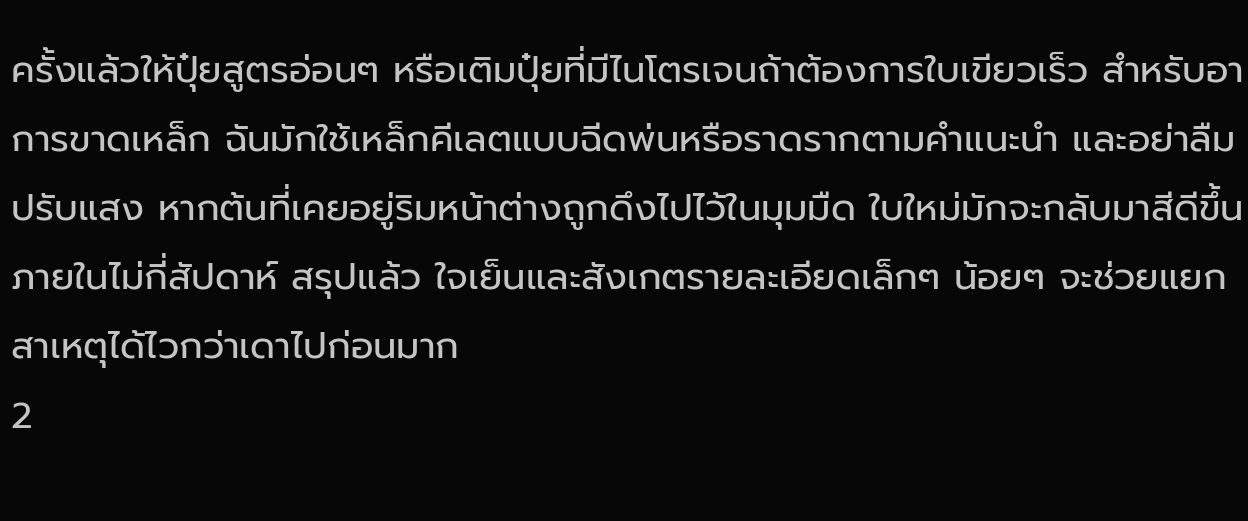ครั้งแล้วให้ปุ๋ยสูตรอ่อนๆ หรือเติมปุ๋ยที่มีไนโตรเจนถ้าต้องการใบเขียวเร็ว สำหรับอาการขาดเหล็ก ฉันมักใช้เหล็กคีเลตแบบฉีดพ่นหรือราดรากตามคำแนะนำ และอย่าลืมปรับแสง หากต้นที่เคยอยู่ริมหน้าต่างถูกดึงไปไว้ในมุมมืด ใบใหม่มักจะกลับมาสีดีขึ้นภายในไม่กี่สัปดาห์ สรุปแล้ว ใจเย็นและสังเกตรายละเอียดเล็กๆ น้อยๆ จะช่วยแยกสาเหตุได้ไวกว่าเดาไปก่อนมาก
2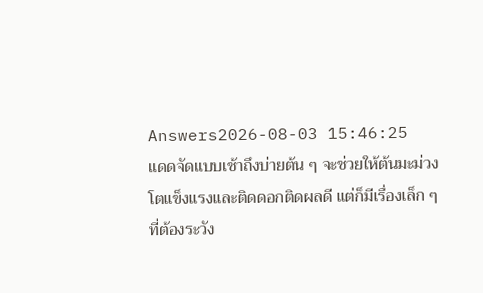Answers2026-08-03 15:46:25
แดดจัดแบบเช้าถึงบ่ายต้น ๆ จะช่วยให้ต้นมะม่วงโตแข็งแรงและติดดอกติดผลดี แต่ก็มีเรื่องเล็ก ๆ ที่ต้องระวัง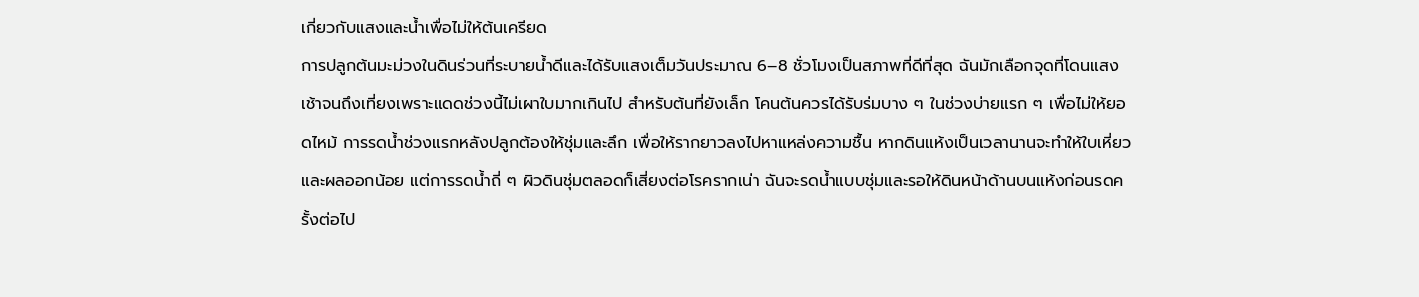เกี่ยวกับแสงและน้ำเพื่อไม่ให้ต้นเครียด
การปลูกต้นมะม่วงในดินร่วนที่ระบายน้ำดีและได้รับแสงเต็มวันประมาณ 6–8 ชั่วโมงเป็นสภาพที่ดีที่สุด ฉันมักเลือกจุดที่โดนแสงเช้าจนถึงเที่ยงเพราะแดดช่วงนี้ไม่เผาใบมากเกินไป สำหรับต้นที่ยังเล็ก โคนต้นควรได้รับร่มบาง ๆ ในช่วงบ่ายแรก ๆ เพื่อไม่ให้ยอดไหม้ การรดน้ำช่วงแรกหลังปลูกต้องให้ชุ่มและลึก เพื่อให้รากยาวลงไปหาแหล่งความชื้น หากดินแห้งเป็นเวลานานจะทำให้ใบเหี่ยวและผลออกน้อย แต่การรดน้ำถี่ ๆ ผิวดินชุ่มตลอดก็เสี่ยงต่อโรครากเน่า ฉันจะรดน้ำแบบชุ่มและรอให้ดินหน้าด้านบนแห้งก่อนรดครั้งต่อไป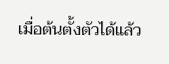เมื่อต้นตั้งตัวได้แล้ว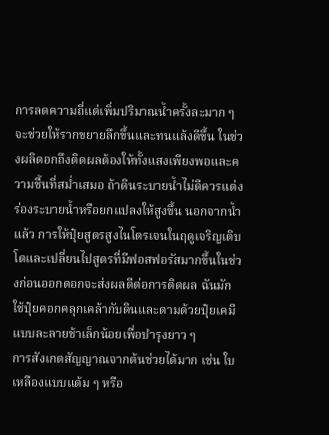การลดความถี่แต่เพิ่มปริมาณน้ำครั้งละมาก ๆ จะช่วยให้รากขยายลึกขึ้นและทนแล้งดีขึ้น ในช่วงผลิดอกถึงติดผลต้องให้ทั้งแสงเพียงพอและความชื้นที่สม่ำเสมอ ถ้าดินระบายน้ำไม่ดีควรแต่งร่องระบายน้ำหรือยกแปลงให้สูงขึ้น นอกจากน้ำแล้ว การให้ปุ๋ยสูตรสูงไนโตรเจนในฤดูเจริญเติบโตและเปลี่ยนไปสูตรที่มีฟอสฟอรัสมากขึ้นในช่วงก่อนออกดอกจะส่งผลดีต่อการติดผล ฉันมักใช้ปุ๋ยคอกคลุกเคล้ากับดินและตามด้วยปุ๋ยเคมีแบบละลายช้าเล็กน้อยเพื่อบำรุงยาว ๆ
การสังเกตสัญญาณจากต้นช่วยได้มาก เช่น ใบเหลืองแบบแต้ม ๆ หรือ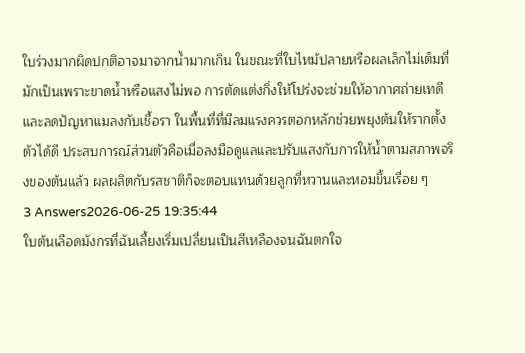ใบร่วงมากผิดปกติอาจมาจากน้ำมากเกิน ในขณะที่ใบไหม้ปลายหรือผลเล็กไม่เต็มที่มักเป็นเพราะขาดน้ำหรือแสงไม่พอ การตัดแต่งกิ่งให้โปร่งจะช่วยให้อากาศถ่ายเทดีและลดปัญหาแมลงกับเชื้อรา ในพื้นที่ที่มีลมแรงควรตอกหลักช่วยพยุงต้นให้รากตั้งตัวได้ดี ประสบการณ์ส่วนตัวคือเมื่อลงมือดูแลและปรับแสงกับการให้น้ำตามสภาพจริงของต้นแล้ว ผลผลิตกับรสชาติก็จะตอบแทนด้วยลูกที่หวานและหอมขึ้นเรื่อย ๆ
3 Answers2026-06-25 19:35:44
ใบต้นเลือดมังกรที่ฉันเลี้ยงเริ่มเปลี่ยนเป็นสีเหลืองจนฉันตกใจ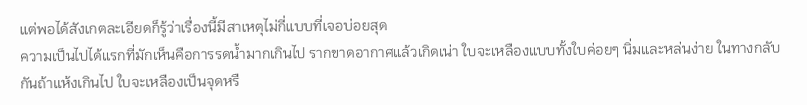แต่พอได้สังเกตละเอียดก็รู้ว่าเรื่องนี้มีสาเหตุไม่กี่แบบที่เจอบ่อยสุด
ความเป็นไปได้แรกที่มักเห็นคือการรดน้ำมากเกินไป รากขาดอากาศแล้วเกิดเน่า ใบจะเหลืองแบบทั้งใบค่อยๆ นิ่มและหล่นง่าย ในทางกลับกันถ้าแห้งเกินไป ใบจะเหลืองเป็นจุดหรื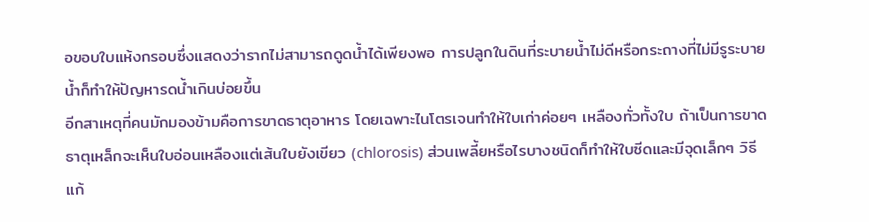อขอบใบแห้งกรอบซึ่งแสดงว่ารากไม่สามารถดูดน้ำได้เพียงพอ การปลูกในดินที่ระบายน้ำไม่ดีหรือกระถางที่ไม่มีรูระบายน้ำก็ทำให้ปัญหารดน้ำเกินบ่อยขึ้น
อีกสาเหตุที่คนมักมองข้ามคือการขาดธาตุอาหาร โดยเฉพาะไนโตรเจนทำให้ใบเก่าค่อยๆ เหลืองทั่วทั้งใบ ถ้าเป็นการขาดธาตุเหล็กจะเห็นใบอ่อนเหลืองแต่เส้นใบยังเขียว (chlorosis) ส่วนเพลี้ยหรือไรบางชนิดก็ทำให้ใบซีดและมีจุดเล็กๆ วิธีแก้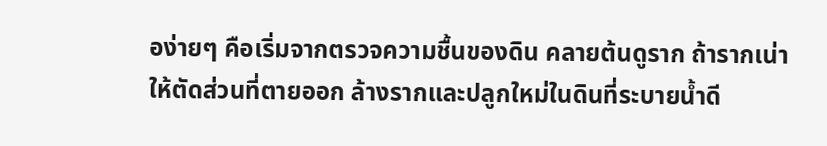อง่ายๆ คือเริ่มจากตรวจความชื้นของดิน คลายต้นดูราก ถ้ารากเน่าให้ตัดส่วนที่ตายออก ล้างรากและปลูกใหม่ในดินที่ระบายน้ำดี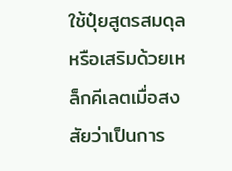ใช้ปุ๋ยสูตรสมดุลหรือเสริมด้วยเหล็กคีเลตเมื่อสงสัยว่าเป็นการ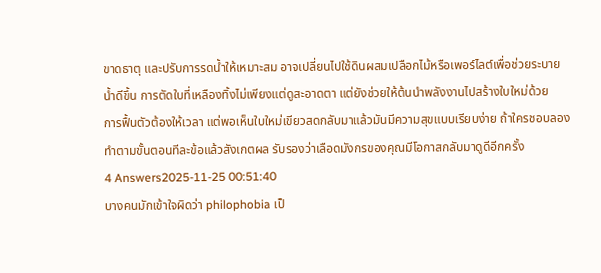ขาดธาตุ และปรับการรดน้ำให้เหมาะสม อาจเปลี่ยนไปใช้ดินผสมเปลือกไม้หรือเพอร์ไลต์เพื่อช่วยระบายน้ำดีขึ้น การตัดใบที่เหลืองทิ้งไม่เพียงแต่ดูสะอาดตา แต่ยังช่วยให้ต้นนำพลังงานไปสร้างใบใหม่ด้วย
การฟื้นตัวต้องให้เวลา แต่พอเห็นใบใหม่เขียวสดกลับมาแล้วมันมีความสุขแบบเรียบง่าย ถ้าใครชอบลองทำตามขั้นตอนทีละข้อแล้วสังเกตผล รับรองว่าเลือดมังกรของคุณมีโอกาสกลับมาดูดีอีกครั้ง
4 Answers2025-11-25 00:51:40
บางคนมักเข้าใจผิดว่า philophobia เป็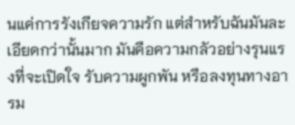นแค่การรังเกียจความรัก แต่สำหรับฉันมันละเอียดกว่านั้นมาก มันคือความกลัวอย่างรุนแรงที่จะเปิดใจ รับความผูกพัน หรือลงทุนทางอารม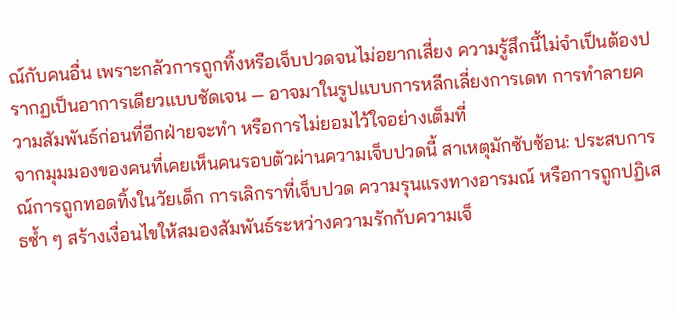ณ์กับคนอื่น เพราะกลัวการถูกทิ้งหรือเจ็บปวดจนไม่อยากเสี่ยง ความรู้สึกนี้ไม่จำเป็นต้องปรากฏเป็นอาการเดียวแบบชัดเจน — อาจมาในรูปแบบการหลีกเลี่ยงการเดท การทำลายความสัมพันธ์ก่อนที่อีกฝ่ายจะทำ หรือการไม่ยอมไว้ใจอย่างเต็มที่
จากมุมมองของคนที่เคยเห็นคนรอบตัวผ่านความเจ็บปวดนี้ สาเหตุมักซับซ้อน: ประสบการณ์การถูกทอดทิ้งในวัยเด็ก การเลิกราที่เจ็บปวด ความรุนแรงทางอารมณ์ หรือการถูกปฏิเสธซ้ำ ๆ สร้างเงื่อนไขให้สมองสัมพันธ์ระหว่างความรักกับความเจ็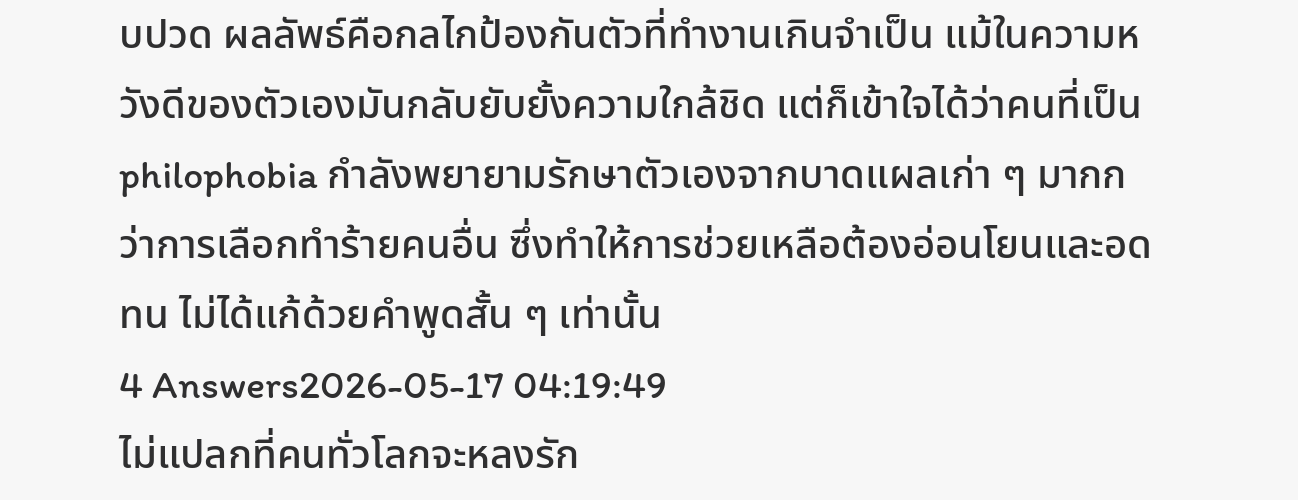บปวด ผลลัพธ์คือกลไกป้องกันตัวที่ทำงานเกินจำเป็น แม้ในความหวังดีของตัวเองมันกลับยับยั้งความใกล้ชิด แต่ก็เข้าใจได้ว่าคนที่เป็น philophobia กำลังพยายามรักษาตัวเองจากบาดแผลเก่า ๆ มากกว่าการเลือกทำร้ายคนอื่น ซึ่งทำให้การช่วยเหลือต้องอ่อนโยนและอดทน ไม่ได้แก้ด้วยคำพูดสั้น ๆ เท่านั้น
4 Answers2026-05-17 04:19:49
ไม่แปลกที่คนทั่วโลกจะหลงรัก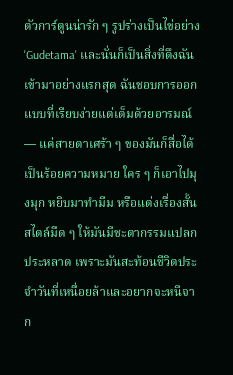ตัวการ์ตูนน่ารัก ๆ รูปร่างเป็นไข่อย่าง 'Gudetama' และนั่นก็เป็นสิ่งที่ดึงฉันเข้ามาอย่างแรกสุด ฉันชอบการออกแบบที่เรียบง่ายแต่เต็มด้วยอารมณ์ — แค่สายตาเศร้า ๆ ของมันก็สื่อได้เป็นร้อยความหมาย ใคร ๆ ก็เอาไปมุงมุก หยิบมาทำมีม หรือแต่งเรื่องสั้นสไตล์มืด ๆ ให้มันมีชะตากรรมแปลกประหลาด เพราะมันสะท้อนชีวิตประจำวันที่เหนื่อยล้าและอยากจะหนีจาก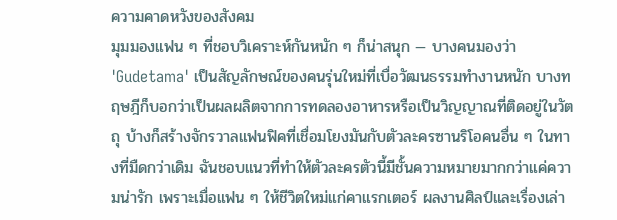ความคาดหวังของสังคม
มุมมองแฟน ๆ ที่ชอบวิเคราะห์กันหนัก ๆ ก็น่าสนุก — บางคนมองว่า 'Gudetama' เป็นสัญลักษณ์ของคนรุ่นใหม่ที่เบื่อวัฒนธรรมทำงานหนัก บางทฤษฎีก็บอกว่าเป็นผลผลิตจากการทดลองอาหารหรือเป็นวิญญาณที่ติดอยู่ในวัตถุ บ้างก็สร้างจักรวาลแฟนฟิคที่เชื่อมโยงมันกับตัวละครซานริโอคนอื่น ๆ ในทางที่มืดกว่าเดิม ฉันชอบแนวที่ทำให้ตัวละครตัวนี้มีชั้นความหมายมากกว่าแค่ความน่ารัก เพราะเมื่อแฟน ๆ ให้ชีวิตใหม่แก่คาแรกเตอร์ ผลงานศิลป์และเรื่องเล่า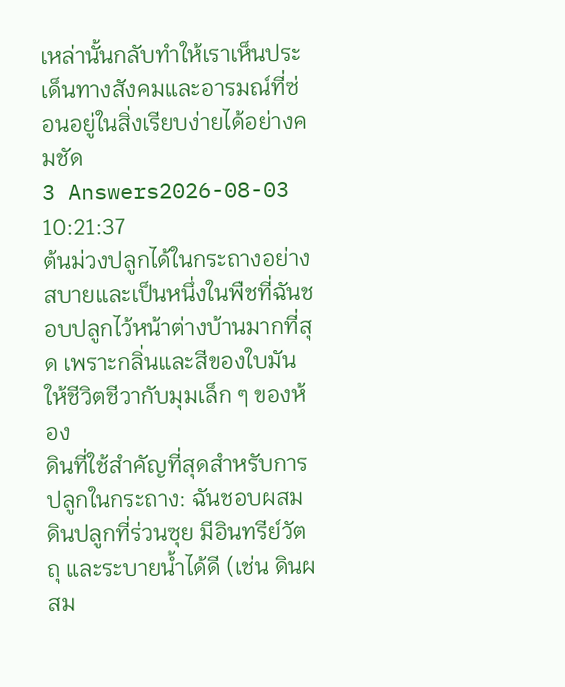เหล่านั้นกลับทำให้เราเห็นประเด็นทางสังคมและอารมณ์ที่ซ่อนอยู่ในสิ่งเรียบง่ายได้อย่างคมชัด
3 Answers2026-08-03 10:21:37
ต้นม่วงปลูกได้ในกระถางอย่างสบายและเป็นหนึ่งในพืชที่ฉันชอบปลูกไว้หน้าต่างบ้านมากที่สุด เพราะกลิ่นและสีของใบมันให้ชีวิตชีวากับมุมเล็ก ๆ ของห้อง
ดินที่ใช้สำคัญที่สุดสำหรับการปลูกในกระถาง: ฉันชอบผสมดินปลูกที่ร่วนซุย มีอินทรีย์วัตถุ และระบายน้ำได้ดี (เช่น ดินผสม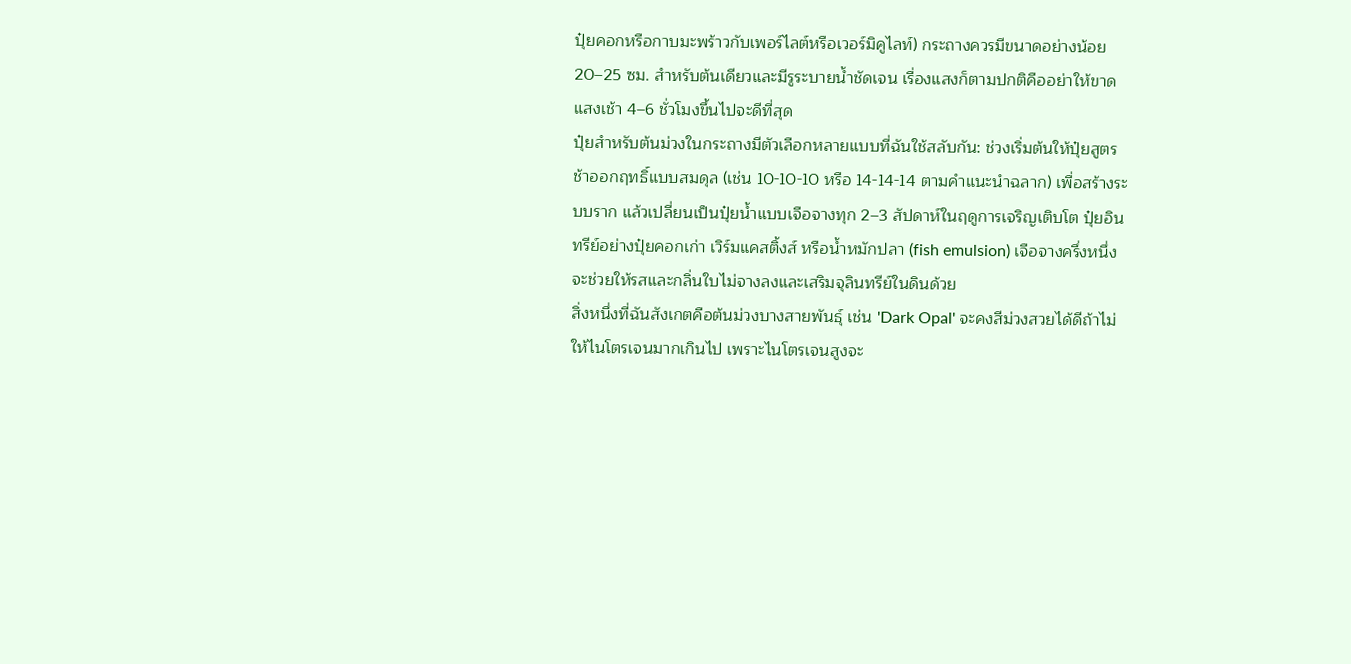ปุ๋ยคอกหรือกาบมะพร้าวกับเพอร์ไลต์หรือเวอร์มิคูไลท์) กระถางควรมีขนาดอย่างน้อย 20–25 ซม. สำหรับต้นเดียวและมีรูระบายน้ำชัดเจน เรื่องแสงก็ตามปกติคืออย่าให้ขาด แสงเช้า 4–6 ชั่วโมงขึ้นไปจะดีที่สุด
ปุ๋ยสำหรับต้นม่วงในกระถางมีตัวเลือกหลายแบบที่ฉันใช้สลับกัน: ช่วงเริ่มต้นให้ปุ๋ยสูตรช้าออกฤทธิ์แบบสมดุล (เช่น 10-10-10 หรือ 14-14-14 ตามคำแนะนำฉลาก) เพื่อสร้างระบบราก แล้วเปลี่ยนเป็นปุ๋ยน้ำแบบเจือจางทุก 2–3 สัปดาห์ในฤดูการเจริญเติบโต ปุ๋ยอินทรีย์อย่างปุ๋ยคอกเก่า เวิร์มแคสติ้งส์ หรือน้ำหมักปลา (fish emulsion) เจือจางครึ่งหนึ่ง จะช่วยให้รสและกลิ่นใบไม่จางลงและเสริมจุลินทรีย์ในดินด้วย
สิ่งหนึ่งที่ฉันสังเกตคือต้นม่วงบางสายพันธุ์ เช่น 'Dark Opal' จะคงสีม่วงสวยได้ดีถ้าไม่ให้ไนโตรเจนมากเกินไป เพราะไนโตรเจนสูงจะ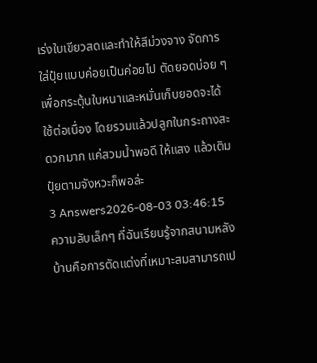เร่งใบเขียวสดและทำให้สีม่วงจาง จัดการใส่ปุ๋ยแบบค่อยเป็นค่อยไป ตัดยอดบ่อย ๆ เพื่อกระตุ้นใบหนาและหมั่นเก็บยอดจะได้ใช้ต่อเนื่อง โดยรวมแล้วปลูกในกระถางสะดวกมาก แค่สวมน้ำพอดี ให้แสง แล้วเติมปุ๋ยตามจังหวะก็พอล่ะ
3 Answers2026-08-03 03:46:15
ความลับเล็กๆ ที่ฉันเรียนรู้จากสนามหลังบ้านคือการตัดแต่งที่เหมาะสมสามารถเป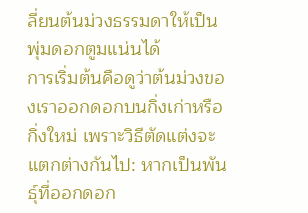ลี่ยนต้นม่วงธรรมดาให้เป็นพุ่มดอกตูมแน่นได้
การเริ่มต้นคือดูว่าต้นม่วงของเราออกดอกบนกิ่งเก่าหรือกิ่งใหม่ เพราะวิธีตัดแต่งจะแตกต่างกันไป: หากเป็นพันธุ์ที่ออกดอก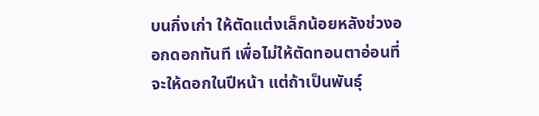บนกิ่งเก่า ให้ตัดแต่งเล็กน้อยหลังช่วงออกดอกทันที เพื่อไม่ให้ตัดทอนตาอ่อนที่จะให้ดอกในปีหน้า แต่ถ้าเป็นพันธุ์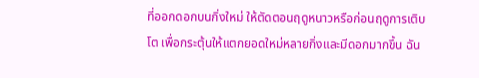ที่ออกดอกบนกิ่งใหม่ ให้ตัดตอนฤดูหนาวหรือก่อนฤดูการเติบโต เพื่อกระตุ้นให้แตกยอดใหม่หลายกิ่งและมีดอกมากขึ้น ฉัน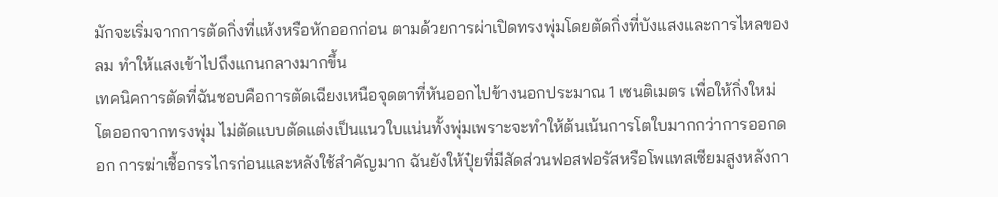มักจะเริ่มจากการตัดกิ่งที่แห้งหรือหักออกก่อน ตามด้วยการผ่าเปิดทรงพุ่มโดยตัดกิ่งที่บังแสงและการไหลของลม ทำให้แสงเข้าไปถึงแกนกลางมากขึ้น
เทคนิคการตัดที่ฉันชอบคือการตัดเฉียงเหนือจุดตาที่หันออกไปข้างนอกประมาณ 1 เซนติเมตร เพื่อให้กิ่งใหม่โตออกจากทรงพุ่ม ไม่ตัดแบบตัดแต่งเป็นแนวใบแน่นทั้งพุ่มเพราะจะทำให้ต้นเน้นการโตใบมากกว่าการออกดอก การฆ่าเชื้อกรรไกรก่อนและหลังใช้สำคัญมาก ฉันยังให้ปุ๋ยที่มีสัดส่วนฟอสฟอรัสหรือโพแทสเซียมสูงหลังกา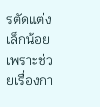รตัดแต่งเล็กน้อย เพราะช่วยเรื่องกา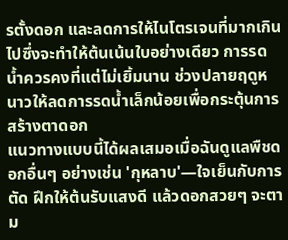รตั้งดอก และลดการให้ไนโตรเจนที่มากเกินไปซึ่งจะทำให้ต้นเน้นใบอย่างเดียว การรดน้ำควรคงที่แต่ไม่เยิ้มนาน ช่วงปลายฤดูหนาวให้ลดการรดน้ำเล็กน้อยเพื่อกระตุ้นการสร้างตาดอก
แนวทางแบบนี้ได้ผลเสมอเมื่อฉันดูแลพืชดอกอื่นๆ อย่างเช่น 'กุหลาบ'—ใจเย็นกับการตัด ฝึกให้ต้นรับแสงดี แล้วดอกสวยๆ จะตาม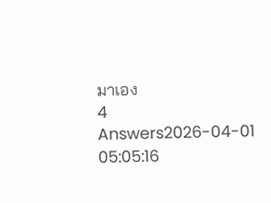มาเอง
4 Answers2026-04-01 05:05:16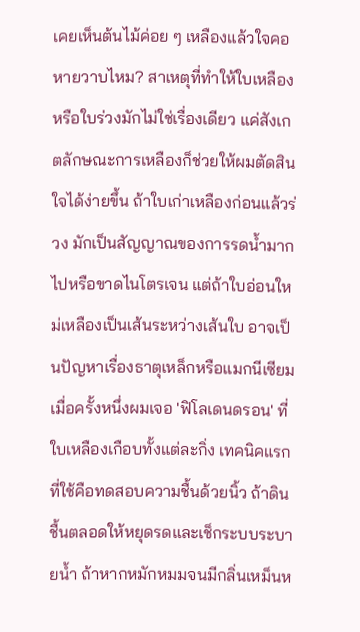เคยเห็นต้นไม้ค่อย ๆ เหลืองแล้วใจคอหายวาบไหม? สาเหตุที่ทำให้ใบเหลืองหรือใบร่วงมักไม่ใช่เรื่องเดียว แค่สังเกตลักษณะการเหลืองก็ช่วยให้ผมตัดสินใจได้ง่ายขึ้น ถ้าใบเก่าเหลืองก่อนแล้วร่วง มักเป็นสัญญาณของการรดน้ำมากไปหรือขาดไนโตรเจน แต่ถ้าใบอ่อนใหม่เหลืองเป็นเส้นระหว่างเส้นใบ อาจเป็นปัญหาเรื่องธาตุเหล็กหรือแมกนีเซียม
เมื่อครั้งหนึ่งผมเจอ 'ฟิโลเดนดรอน' ที่ใบเหลืองเกือบทั้งแต่ละกิ่ง เทคนิคแรกที่ใช้คือทดสอบความชื้นด้วยนิ้ว ถ้าดินชื้นตลอดให้หยุดรดและเช็กระบบระบายน้ำ ถ้าหากหมักหมมจนมีกลิ่นเหม็นห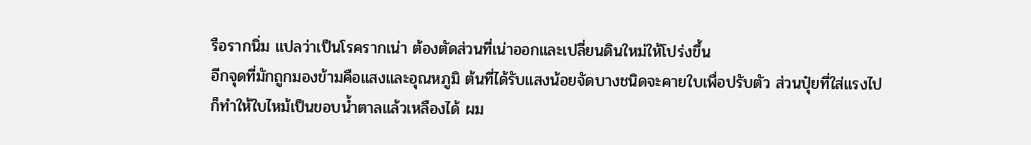รือรากนิ่ม แปลว่าเป็นโรครากเน่า ต้องตัดส่วนที่เน่าออกและเปลี่ยนดินใหม่ให้โปร่งขึ้น
อีกจุดที่มักถูกมองข้ามคือแสงและอุณหภูมิ ต้นที่ได้รับแสงน้อยจัดบางชนิดจะคายใบเพื่อปรับตัว ส่วนปุ๋ยที่ใส่แรงไปก็ทำให้ใบไหม้เป็นขอบน้ำตาลแล้วเหลืองได้ ผม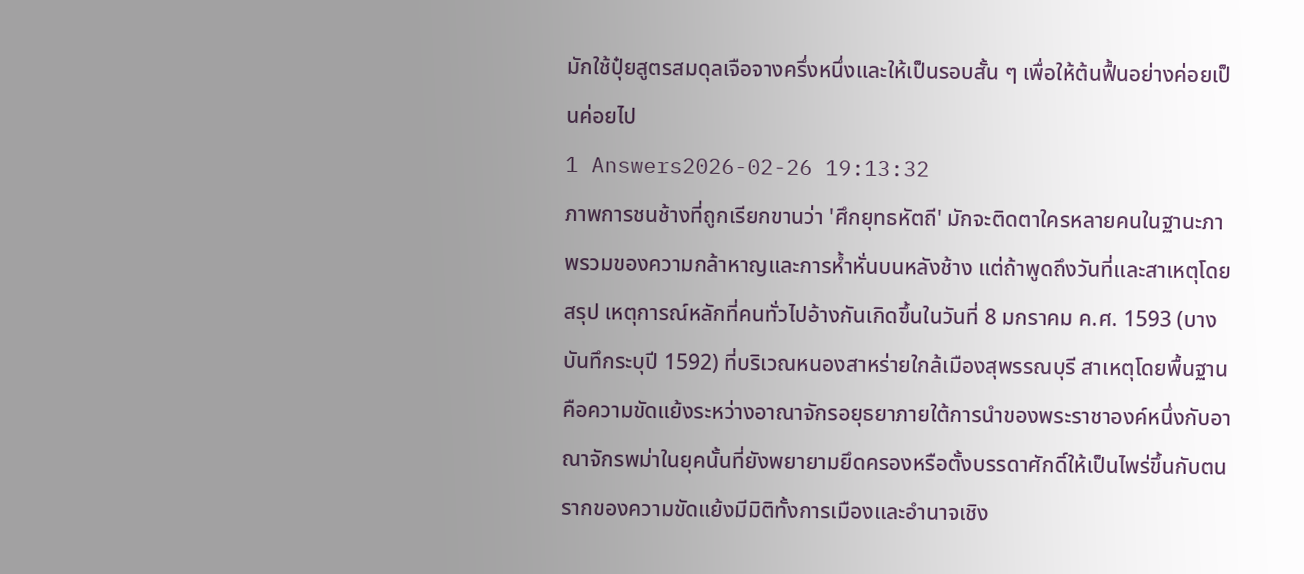มักใช้ปุ๋ยสูตรสมดุลเจือจางครึ่งหนึ่งและให้เป็นรอบสั้น ๆ เพื่อให้ต้นฟื้นอย่างค่อยเป็นค่อยไป
1 Answers2026-02-26 19:13:32
ภาพการชนช้างที่ถูกเรียกขานว่า 'ศึกยุทธหัตถี' มักจะติดตาใครหลายคนในฐานะภาพรวมของความกล้าหาญและการห้ำหั่นบนหลังช้าง แต่ถ้าพูดถึงวันที่และสาเหตุโดยสรุป เหตุการณ์หลักที่คนทั่วไปอ้างกันเกิดขึ้นในวันที่ 8 มกราคม ค.ศ. 1593 (บางบันทึกระบุปี 1592) ที่บริเวณหนองสาหร่ายใกล้เมืองสุพรรณบุรี สาเหตุโดยพื้นฐานคือความขัดแย้งระหว่างอาณาจักรอยุธยาภายใต้การนำของพระราชาองค์หนึ่งกับอาณาจักรพม่าในยุคนั้นที่ยังพยายามยึดครองหรือตั้งบรรดาศักดิ์ให้เป็นไพร่ขึ้นกับตน
รากของความขัดแย้งมีมิติทั้งการเมืองและอำนาจเชิง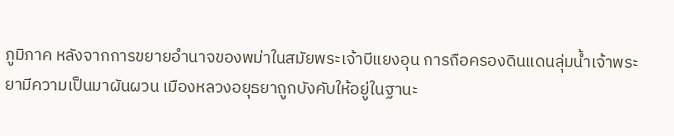ภูมิภาค หลังจากการขยายอำนาจของพม่าในสมัยพระเจ้าบีแยงอุน การถือครองดินแดนลุ่มน้ำเจ้าพระยามีความเป็นมาผันผวน เมืองหลวงอยุธยาถูกบังคับให้อยู่ในฐานะ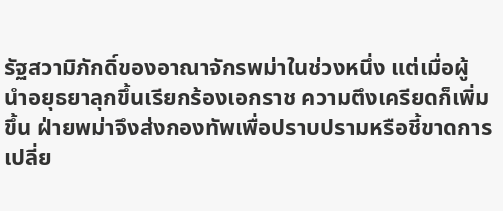รัฐสวามิภักดิ์ของอาณาจักรพม่าในช่วงหนึ่ง แต่เมื่อผู้นำอยุธยาลุกขึ้นเรียกร้องเอกราช ความตึงเครียดก็เพิ่มขึ้น ฝ่ายพม่าจึงส่งกองทัพเพื่อปราบปรามหรือชี้ขาดการเปลี่ย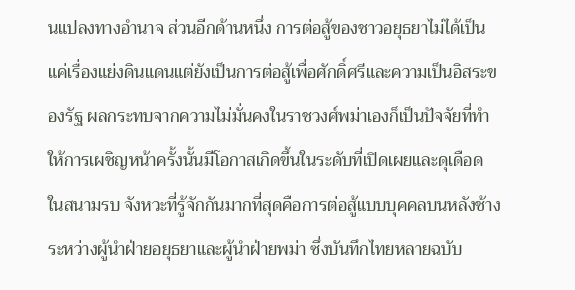นแปลงทางอำนาจ ส่วนอีกด้านหนึ่ง การต่อสู้ของชาวอยุธยาไม่ได้เป็นแค่เรื่องแย่งดินแดนแต่ยังเป็นการต่อสู้เพื่อศักดิ์ศรีและความเป็นอิสระของรัฐ ผลกระทบจากความไม่มั่นคงในราชวงศ์พม่าเองก็เป็นปัจจัยที่ทำให้การเผชิญหน้าครั้งนั้นมีโอกาสเกิดขึ้นในระดับที่เปิดเผยและดุเดือด
ในสนามรบ จังหวะที่รู้จักกันมากที่สุดคือการต่อสู้แบบบุคคลบนหลังช้างระหว่างผู้นำฝ่ายอยุธยาและผู้นำฝ่ายพม่า ซึ่งบันทึกไทยหลายฉบับ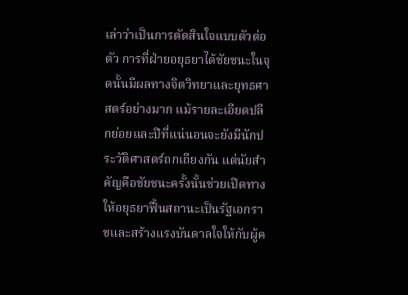เล่าว่าเป็นการตัดสินใจแบบตัวต่อตัว การที่ฝ่ายอยุธยาได้ชัยชนะในจุดนั้นมีผลทางจิตวิทยาและยุทธศาสตร์อย่างมาก แม้รายละเอียดปลีกย่อยและปีที่แน่นอนจะยังมีนักประวัติศาสตร์ถกเถียงกัน แต่นัยสำคัญคือชัยชนะครั้งนั้นช่วยเปิดทางให้อยุธยาฟื้นสถานะเป็นรัฐเอกราชและสร้างแรงบันดาลใจให้กับผู้ค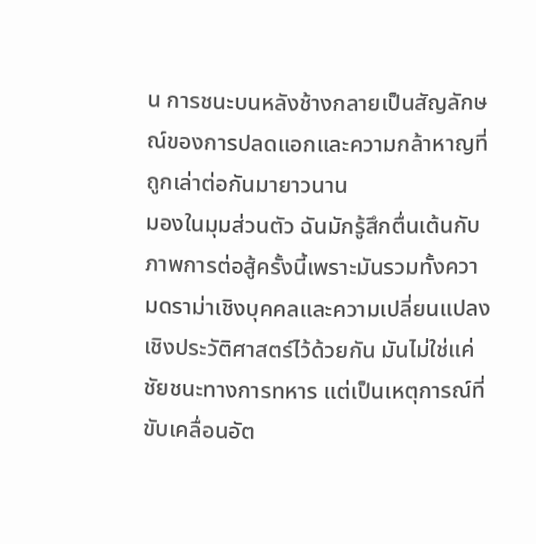น การชนะบนหลังช้างกลายเป็นสัญลักษณ์ของการปลดแอกและความกล้าหาญที่ถูกเล่าต่อกันมายาวนาน
มองในมุมส่วนตัว ฉันมักรู้สึกตื่นเต้นกับภาพการต่อสู้ครั้งนี้เพราะมันรวมทั้งความดราม่าเชิงบุคคลและความเปลี่ยนแปลงเชิงประวัติศาสตร์ไว้ด้วยกัน มันไม่ใช่แค่ชัยชนะทางการทหาร แต่เป็นเหตุการณ์ที่ขับเคลื่อนอัต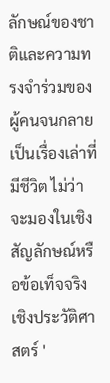ลักษณ์ของชาติและความทรงจำร่วมของผู้คนจนกลายเป็นเรื่องเล่าที่มีชีวิต ไม่ว่าจะมองในเชิงสัญลักษณ์หรือข้อเท็จจริงเชิงประวัติศาสตร์ '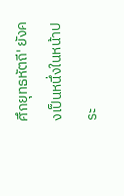ศึกยุทธหัตถี' ยังคงเป็นหนึ่งในหน้าประ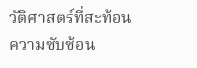วัติศาสตร์ที่สะท้อนความซับซ้อน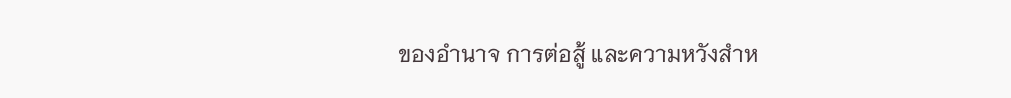ของอำนาจ การต่อสู้ และความหวังสำห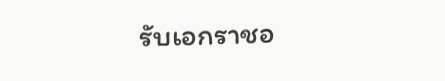รับเอกราชอ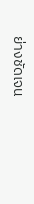ย่างชัดเจน